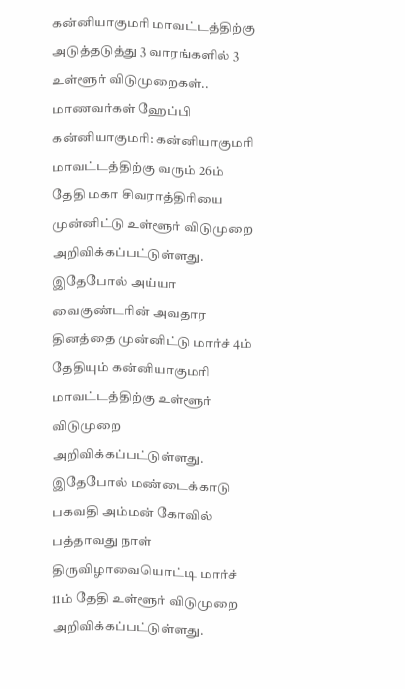கன்னியாகுமரி மாவட்டத்திற்கு அடுத்தடுத்து 3 வாரங்களில் 3 உள்ளூர் விடுமுறைகள்.. மாணவர்கள் ஹேப்பி
கன்னியாகுமரி: கன்னியாகுமரி மாவட்டத்திற்கு வரும் 26ம் தேதி மகா சிவராத்திரியை முன்னிட்டு உள்ளூர் விடுமுறை அறிவிக்கப்பட்டுள்ளது. இதேபோல் அய்யா வைகுண்டரின் அவதார தினத்தை முன்னிட்டு மார்ச் 4ம் தேதியும் கன்னியாகுமரி மாவட்டத்திற்கு உள்ளூர் விடுமுறை அறிவிக்கப்பட்டுள்ளது. இதேபோல் மண்டைக்காடு பகவதி அம்மன் கோவில் பத்தாவது நாள் திருவிழாவையொட்டி மார்ச் 11ம் தேதி உள்ளூர் விடுமுறை அறிவிக்கப்பட்டுள்ளது.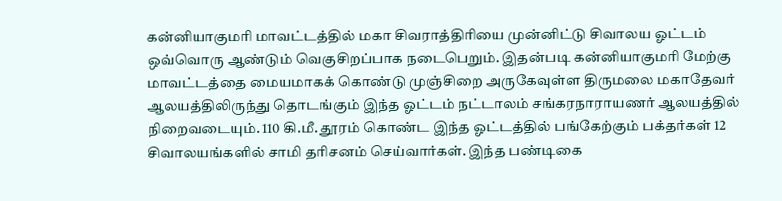கன்னியாகுமரி மாவட்டத்தில் மகா சிவராத்திரியை முன்னிட்டு சிவாலய ஓட்டம் ஒவ்வொரு ஆண்டும் வெகுசிறப்பாக நடைபெறும். இதன்படி கன்னியாகுமரி மேற்கு மாவட்டத்தை மையமாகக் கொண்டு முஞ்சிறை அருகேவுள்ள திருமலை மகாதேவர் ஆலயத்திலிருந்து தொடங்கும் இந்த ஓட்டம் நட்டாலம் சங்கரநாராயணர் ஆலயத்தில் நிறைவடையும். 110 கி.மீ. தூரம் கொண்ட இந்த ஓட்டத்தில் பங்கேற்கும் பக்தர்கள் 12 சிவாலயங்களில் சாமி தரிசனம் செய்வார்கள். இந்த பண்டிகை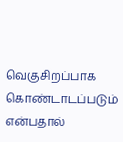வெகுசிறப்பாக கொண்டாடப்படும் என்பதால்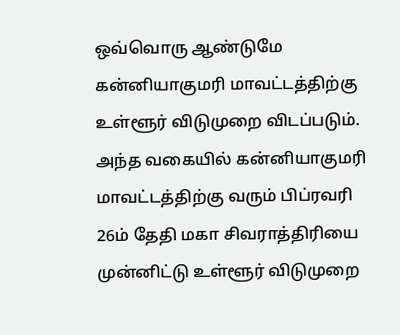ஒவ்வொரு ஆண்டுமே கன்னியாகுமரி மாவட்டத்திற்கு உள்ளூர் விடுமுறை விடப்படும். அந்த வகையில் கன்னியாகுமரி மாவட்டத்திற்கு வரும் பிப்ரவரி 26ம் தேதி மகா சிவராத்திரியை முன்னிட்டு உள்ளூர் விடுமுறை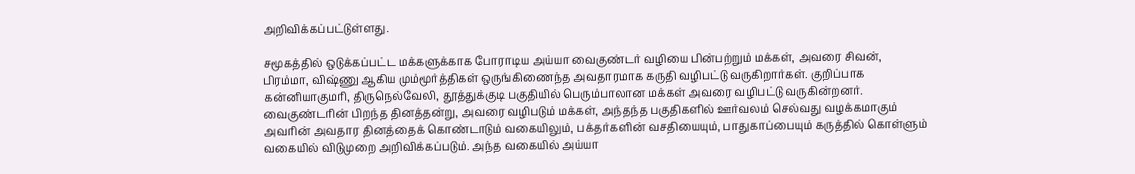அறிவிக்கப்பட்டுள்ளது.

சமூகத்தில் ஒடுக்கப்பட்ட மக்களுக்காக போராடிய அய்யா வைகுண்டர் வழியை பின்பற்றும் மக்கள், அவரை சிவன், பிரம்மா, விஷ்ணு ஆகிய மும்மூர்த்திகள் ஒருங்கிணைந்த அவதாரமாக கருதி வழிபட்டு வருகிறார்கள். குறிப்பாக கன்னியாகுமரி, திருநெல்வேலி, தூத்துக்குடி பகுதியில் பெரும்பாலான மக்கள் அவரை வழிபட்டு வருகின்றனர்.
வைகுண்டரின் பிறந்த தினத்தன்று, அவரை வழிபடும் மக்கள், அந்தந்த பகுதிகளில் ஊர்வலம் செல்வது வழக்கமாகும் அவரின் அவதார தினத்தைக் கொண்டாடும் வகையிலும், பக்தர்களின் வசதியையும், பாதுகாப்பையும் கருத்தில் கொள்ளும் வகையில் விடுமுறை அறிவிக்கப்படும். அந்த வகையில் அய்யா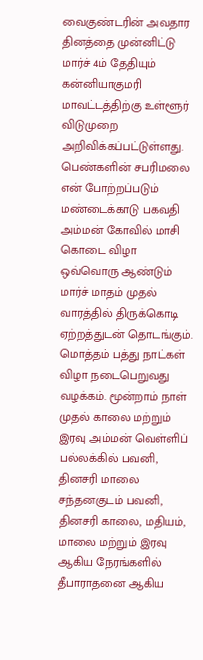வைகுண்டரின் அவதார தினத்தை முன்னிட்டு மார்ச் 4ம் தேதியும் கன்னியாகுமரி மாவட்டத்திற்கு உள்ளூர் விடுமுறை அறிவிக்கப்பட்டுள்ளது.
பெண்களின் சபரிமலை என் போற்றப்படும் மண்டைக்காடு பகவதி அம்மன் கோவில் மாசி கொடை விழா ஒவ்வொரு ஆண்டும் மார்ச் மாதம் முதல் வாரத்தில் திருக்கொடி ஏற்றத்துடன் தொடங்கும். மொத்தம் பத்து நாட்கள் விழா நடைபெறுவது வழக்கம். மூன்றாம் நாள் முதல் காலை மற்றும் இரவு அம்மன் வெள்ளிப் பல்லக்கில் பவனி, தினசரி மாலை சந்தனகுடம் பவனி, தினசரி காலை, மதியம், மாலை மற்றும் இரவு ஆகிய நேரங்களில் தீபாராதனை ஆகிய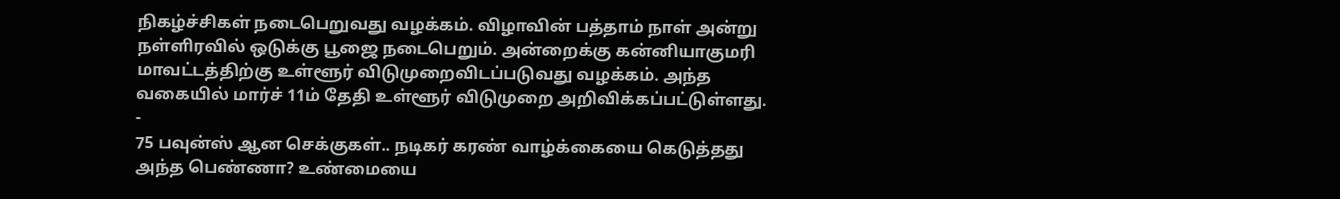நிகழ்ச்சிகள் நடைபெறுவது வழக்கம். விழாவின் பத்தாம் நாள் அன்று நள்ளிரவில் ஒடுக்கு பூஜை நடைபெறும். அன்றைக்கு கன்னியாகுமரி மாவட்டத்திற்கு உள்ளூர் விடுமுறைவிடப்படுவது வழக்கம். அந்த வகையில் மார்ச் 11ம் தேதி உள்ளூர் விடுமுறை அறிவிக்கப்பட்டுள்ளது.
-
75 பவுன்ஸ் ஆன செக்குகள்.. நடிகர் கரண் வாழ்க்கையை கெடுத்தது அந்த பெண்ணா? உண்மையை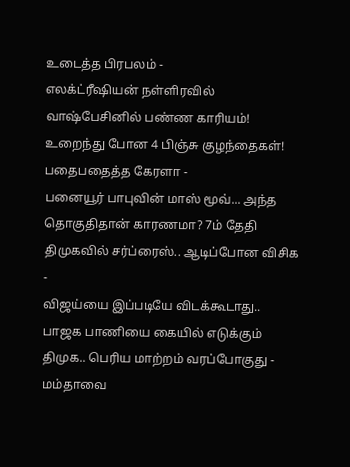உடைத்த பிரபலம் -
எலக்ட்ரீஷியன் நள்ளிரவில் வாஷ்பேசினில் பண்ண காரியம்! உறைந்து போன 4 பிஞ்சு குழந்தைகள்! பதைபதைத்த கேரளா -
பனையூர் பாபுவின் மாஸ் மூவ்... அந்த தொகுதிதான் காரணமா? 7ம் தேதி திமுகவில் சர்ப்ரைஸ்.. ஆடிப்போன விசிக -
விஜய்யை இப்படியே விடக்கூடாது.. பாஜக பாணியை கையில் எடுக்கும் திமுக.. பெரிய மாற்றம் வரப்போகுது -
மம்தாவை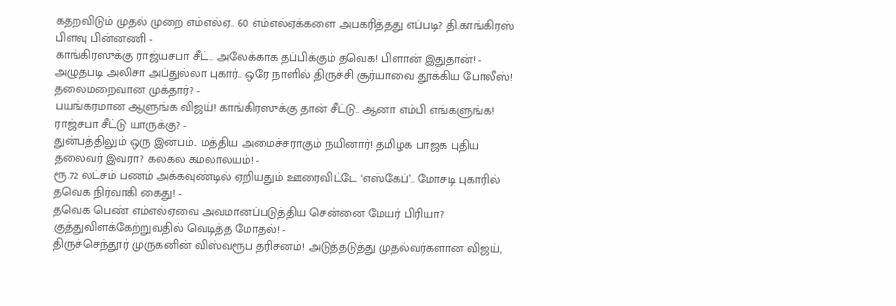கதறவிடும் முதல் முறை எம்எல்ஏ.. 60 எம்எல்ஏக்களை அபகரித்தது எப்படி? தி.காங்கிரஸ் பிளவு பின்னணி -
காங்கிரஸுக்கு ராஜ்யசபா சீட்.. அலேக்காக தப்பிக்கும் தவெக! பிளான் இதுதான்! -
அழுதபடி அலிசா அப்துல்லா புகார்.. ஒரே நாளில் திருச்சி சூர்யாவை தூக்கிய போலீஸ்! தலைமறைவான முக்தார்? -
பயங்கரமான ஆளுங்க விஜய்! காங்கிரஸுக்கு தான் சீட்டு.. ஆனா எம்பி எங்களுங்க! ராஜ்சபா சீட்டு யாருக்கு? -
துன்பத்திலும் ஒரு இன்பம்.. மத்திய அமைச்சராகும் நயினார்! தமிழக பாஜக புதிய தலைவர் இவரா? கலகல கமலாலயம்! -
ரூ.72 லட்சம் பணம் அக்கவுண்டில் ஏறியதும் ஊரைவிட்டே ‘எஸ்கேப்’.. மோசடி புகாரில் தவெக நிர்வாகி கைது! -
தவெக பெண் எம்எல்ஏவை அவமானப்படுத்திய சென்னை மேயர் பிரியா? குத்துவிளக்கேற்றுவதில் வெடித்த மோதல்! -
திருச்செந்தூர் முருகனின் விஸ்வரூப தரிசனம்! அடுத்தடுத்து முதல்வர்களான விஜய்,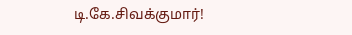டி.கே.சிவக்குமார்!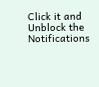Click it and Unblock the Notifications